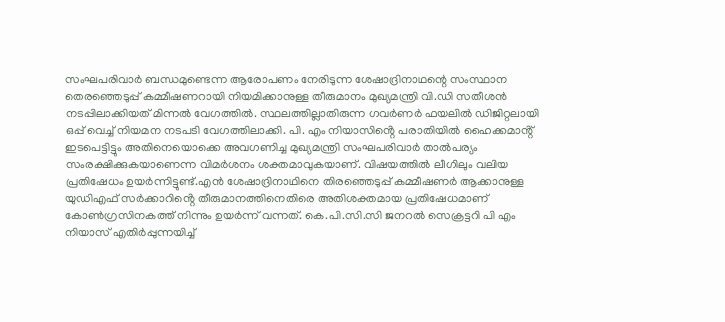സംഘപരിവാർ ബന്ധമുണ്ടെന്ന ആരോപണം നേരിടുന്ന ശേഷാദ്രിനാഥന്റെ സംസ്ഥാന തെരഞ്ഞെടുപ്പ് കമ്മീഷണറായി നിയമിക്കാനുള്ള തീരുമാനം മുഖ്യമന്ത്രി വി.ഡി സതീശൻ നടപ്പിലാക്കിയത് മിന്നൽ വേഗത്തിൽ. സ്ഥലത്തില്ലാതിരുന്ന ഗവർണർ ഫയലിൽ ഡിജിറ്റലായി ഒപ്പ് വെച്ച് നിയമന നടപടി വേഗത്തിലാക്കി. പി. എം നിയാസിൻ്റെ പരാതിയിൽ ഹൈക്കമാൻ്റ് ഇടപെട്ടിട്ടും അതിനെയൊക്കെ അവഗണിച്ച മുഖ്യമന്ത്രി സംഘപരിവാർ താൽപര്യം സംരക്ഷിക്കുകയാണെന്ന വിമർശനം ശക്തമാവുകയാണ്. വിഷയത്തിൽ ലീഗിലും വലിയ പ്രതിഷേധം ഉയർന്നിട്ടുണ്ട്.എൻ ശേഷാദ്രിനാഥിനെ തിരഞ്ഞെടുപ്പ് കമ്മീഷണർ ആക്കാനുള്ള യുഡിഎഫ് സർക്കാറിൻ്റെ തീരുമാനത്തിനെതിരെ അതിശക്തമായ പ്രതിഷേധമാണ് കോൺഗ്രസിനകത്ത് നിന്നും ഉയർന്ന് വന്നത്. കെ.പി.സി.സി ജനറൽ സെക്രട്ടറി പി എം നിയാസ് എതിർപ്പുന്നയിച്ച്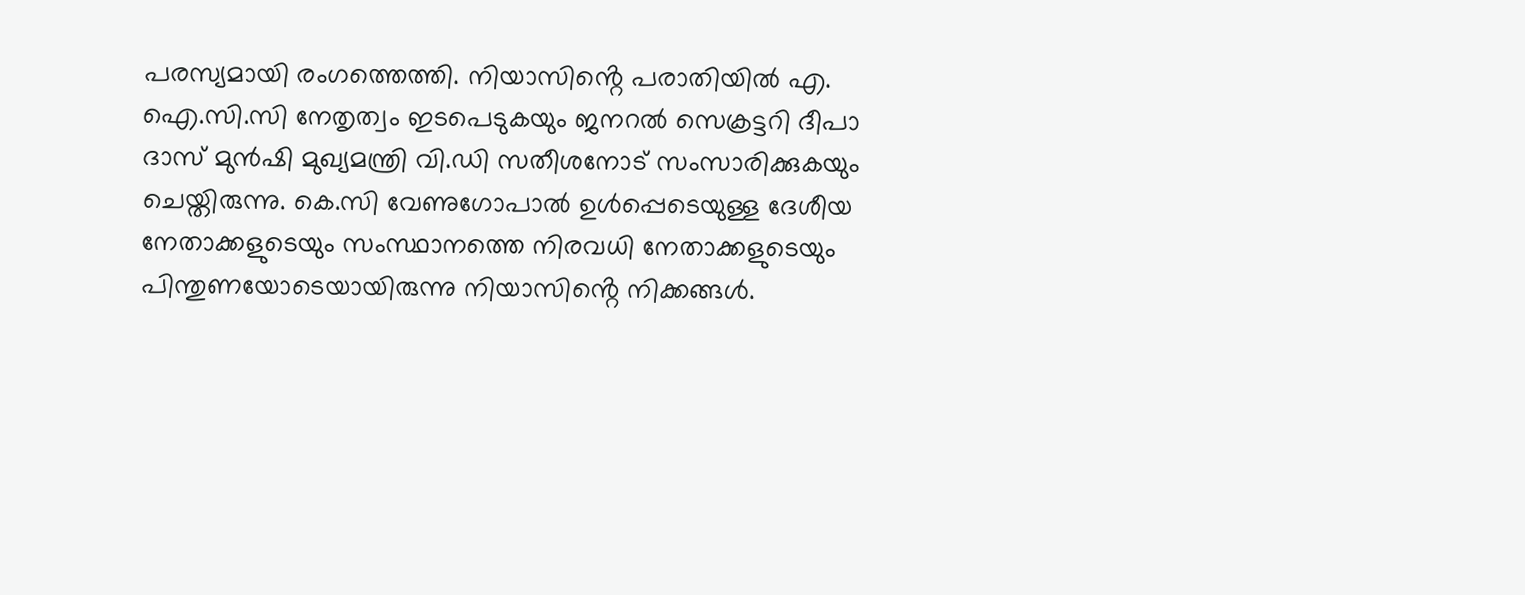പരസ്യമായി രംഗത്തെത്തി. നിയാസിൻ്റെ പരാതിയിൽ എ. ഐ.സി.സി നേതൃത്വം ഇടപെടുകയും ജനറൽ സെക്രട്ടറി ദീപാ ദാസ് മുൻഷി മുഖ്യമന്ത്രി വി.ഡി സതീശനോട് സംസാരിക്കുകയും ചെയ്തിരുന്നു. കെ.സി വേണുഗോപാൽ ഉൾപ്പെടെയുള്ള ദേശീയ നേതാക്കളുടെയും സംസ്ഥാനത്തെ നിരവധി നേതാക്കളുടെയും പിന്തുണയോടെയായിരുന്നു നിയാസിൻ്റെ നിക്കങ്ങൾ.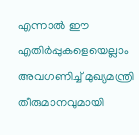എന്നാൽ ഈ എതിർപ്പുകളെയെല്ലാം അവഗണിച്ച് മുഖ്യമന്ത്രി തീരുമാനവുമായി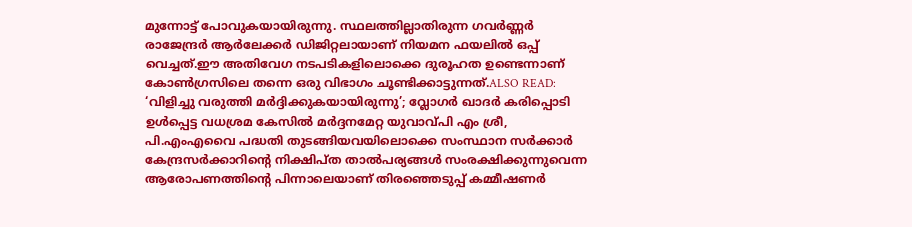മുന്നോട്ട് പോവുകയായിരുന്നു. സ്ഥലത്തില്ലാതിരുന്ന ഗവർണ്ണർ രാജേന്ദ്രർ ആർലേക്കർ ഡിജിറ്റലായാണ് നിയമന ഫയലിൽ ഒപ്പ് വെച്ചത്.ഈ അതിവേഗ നടപടികളിലൊക്കെ ദുരൂഹത ഉണ്ടെന്നാണ് കോൺഗ്രസിലെ തന്നെ ഒരു വിഭാഗം ചൂണ്ടിക്കാട്ടുന്നത്.ALSO READ: ‘വിളിച്ചു വരുത്തി മർദ്ദിക്കുകയായിരുന്നു’; വ്ലോഗർ ഖാദർ കരിപ്പൊടി ഉൾപ്പെട്ട വധശ്രമ കേസിൽ മർദ്ദനമേറ്റ യുവാവ്പി എം ശ്രീ, പി.എംഎവൈ പദ്ധതി തുടങ്ങിയവയിലൊക്കെ സംസ്ഥാന സർക്കാർ കേന്ദ്രസർക്കാറിൻ്റെ നിക്ഷിപ്ത താൽപര്യങ്ങൾ സംരക്ഷിക്കുന്നുവെന്ന ആരോപണത്തിൻ്റെ പിന്നാലെയാണ് തിരഞ്ഞെടുപ്പ് കമ്മീഷണർ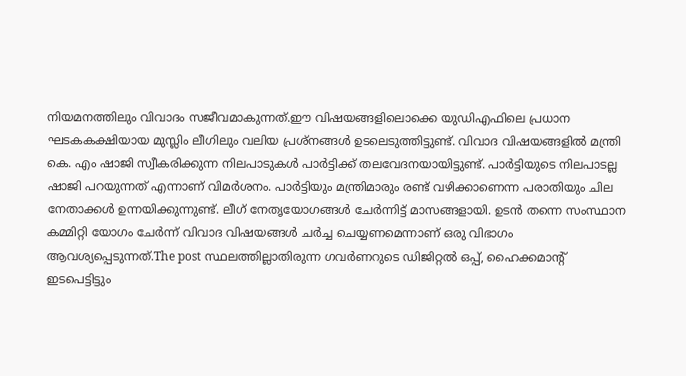നിയമനത്തിലും വിവാദം സജീവമാകുന്നത്.ഈ വിഷയങ്ങളിലൊക്കെ യുഡിഎഫിലെ പ്രധാന ഘടകകക്ഷിയായ മുസ്ലിം ലീഗിലും വലിയ പ്രശ്നങ്ങൾ ഉടലെടുത്തിട്ടുണ്ട്. വിവാദ വിഷയങ്ങളിൽ മന്ത്രി കെ. എം ഷാജി സ്വീകരിക്കുന്ന നിലപാടുകൾ പാർട്ടിക്ക് തലവേദനയായിട്ടുണ്ട്. പാർട്ടിയുടെ നിലപാടല്ല ഷാജി പറയുന്നത് എന്നാണ് വിമർശനം. പാർട്ടിയും മന്ത്രിമാരും രണ്ട് വഴിക്കാണെന്ന പരാതിയും ചില നേതാക്കൾ ഉന്നയിക്കുന്നുണ്ട്. ലീഗ് നേതൃയോഗങ്ങൾ ചേർന്നിട്ട് മാസങ്ങളായി. ഉടൻ തന്നെ സംസ്ഥാന കമ്മിറ്റി യോഗം ചേർന്ന് വിവാദ വിഷയങ്ങൾ ചർച്ച ചെയ്യണമെന്നാണ് ഒരു വിഭാഗം ആവശ്യപ്പെടുന്നത്.The post സ്ഥലത്തില്ലാതിരുന്ന ഗവർണറുടെ ഡിജിറ്റൽ ഒപ്പ്, ഹൈക്കമാൻ്റ് ഇടപെട്ടിട്ടും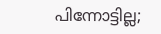പിന്നോട്ടില്ല;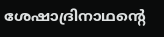ശേഷാദ്രിനാഥന്റെ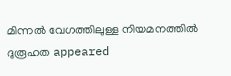മിന്നൽ വേഗത്തിലുള്ള നിയമനത്തിൽ ദുരൂഹത appeared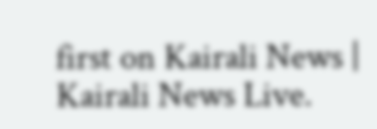first on Kairali News | Kairali News Live.